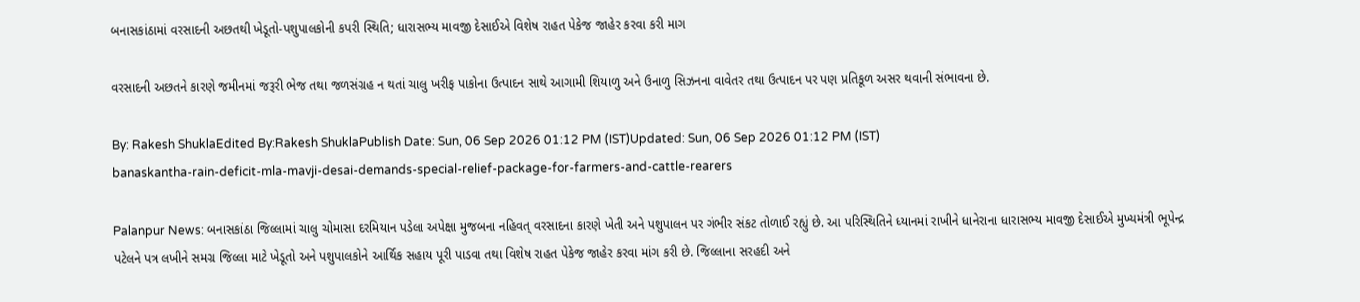બનાસકાંઠામાં વરસાદની અછતથી ખેડૂતો-પશુપાલકોની કપરી સ્થિતિ; ધારાસભ્ય માવજી દેસાઈએ વિશેષ રાહત પેકેજ જાહેર કરવા કરી માગ

વરસાદની અછતને કારણે જમીનમાં જરૂરી ભેજ તથા જળસંગ્રહ ન થતાં ચાલુ ખરીફ પાકોના ઉત્પાદન સાથે આગામી શિયાળુ અને ઉનાળુ સિઝનના વાવેતર તથા ઉત્પાદન પર પણ પ્રતિકૂળ અસર થવાની સંભાવના છે.

By: Rakesh ShuklaEdited By:Rakesh ShuklaPublish Date: Sun, 06 Sep 2026 01:12 PM (IST)Updated: Sun, 06 Sep 2026 01:12 PM (IST)
banaskantha-rain-deficit-mla-mavji-desai-demands-special-relief-package-for-farmers-and-cattle-rearers

Palanpur News: બનાસકાંઠા જિલ્લામાં ચાલુ ચોમાસા દરમિયાન પડેલા અપેક્ષા મુજબના નહિવત્ વરસાદના કારણે ખેતી અને પશુપાલન પર ગંભીર સંકટ તોળાઈ રહ્યું છે. આ પરિસ્થિતિને ધ્યાનમાં રાખીને ધાનેરાના ધારાસભ્ય માવજી દેસાઈએ મુખ્યમંત્રી ભૂપેન્દ્ર પટેલને પત્ર લખીને સમગ્ર જિલ્લા માટે ખેડૂતો અને પશુપાલકોને આર્થિક સહાય પૂરી પાડવા તથા વિશેષ રાહત પેકેજ જાહેર કરવા માંગ કરી છે. જિલ્લાના સરહદી અને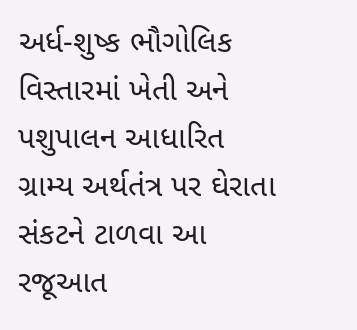અર્ધ-શુષ્ક ભૌગોલિક વિસ્તારમાં ખેતી અને પશુપાલન આધારિત ગ્રામ્ય અર્થતંત્ર પર ઘેરાતા સંકટને ટાળવા આ રજૂઆત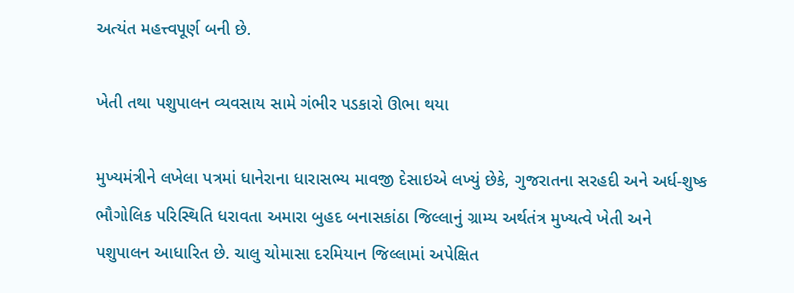અત્યંત મહત્ત્વપૂર્ણ બની છે.

ખેતી તથા પશુપાલન વ્યવસાય સામે ગંભીર પડકારો ઊભા થયા

મુખ્યમંત્રીને લખેલા પત્રમાં ધાનેરાના ધારાસભ્ય માવજી દેસાઇએ લખ્યું છેકે, ગુજરાતના સરહદી અને અર્ધ-શુષ્ક ભૌગોલિક પરિસ્થિતિ ધરાવતા અમારા બુહદ બનાસકાંઠા જિલ્લાનું ગ્રામ્ય અર્થતંત્ર મુખ્યત્વે ખેતી અને પશુપાલન આધારિત છે. ચાલુ ચોમાસા દરમિયાન જિલ્લામાં અપેક્ષિત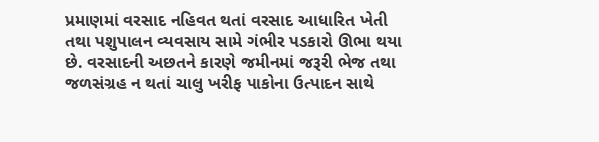પ્રમાણમાં વરસાદ નહિવત થતાં વરસાદ આધારિત ખેતી તથા પશુપાલન વ્યવસાય સામે ગંભીર પડકારો ઊભા થયા છે. વરસાદની અછતને કારણે જમીનમાં જરૂરી ભેજ તથા જળસંગ્રહ ન થતાં ચાલુ ખરીફ પાકોના ઉત્પાદન સાથે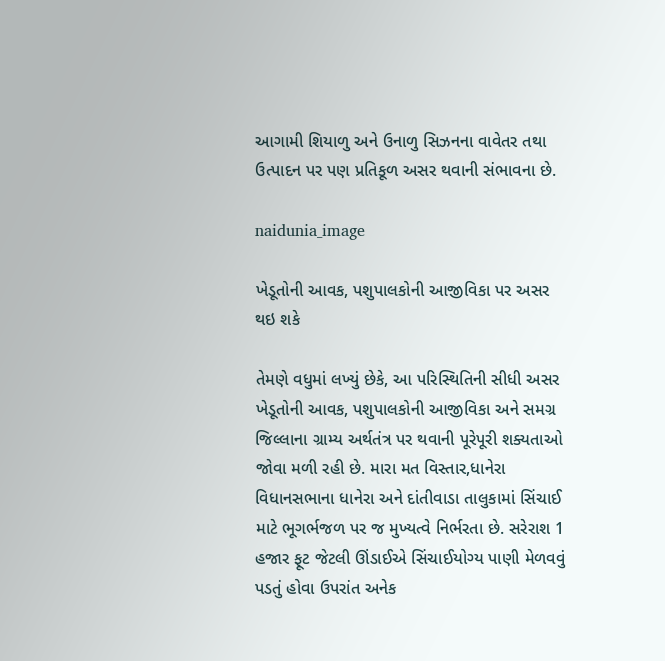આગામી શિયાળુ અને ઉનાળુ સિઝનના વાવેતર તથા ઉત્પાદન પર પણ પ્રતિકૂળ અસર થવાની સંભાવના છે.

naidunia_image

ખેડૂતોની આવક, પશુપાલકોની આજીવિકા પર અસર થઇ શકે

તેમણે વધુમાં લખ્યું છેકે, આ પરિસ્થિતિની સીધી અસર ખેડૂતોની આવક, પશુપાલકોની આજીવિકા અને સમગ્ર જિલ્લાના ગ્રામ્ય અર્થતંત્ર પર થવાની પૂરેપૂરી શક્યતાઓ જોવા મળી રહી છે. મારા મત વિસ્તાર,ધાનેરા વિધાનસભાના ધાનેરા અને દાંતીવાડા તાલુકામાં સિંચાઈ માટે ભૂગર્ભજળ પર જ મુખ્યત્વે નિર્ભરતા છે. સરેરાશ 1 હજાર ફૂટ જેટલી ઊંડાઈએ સિંચાઈયોગ્ય પાણી મેળવવું પડતું હોવા ઉપરાંત અનેક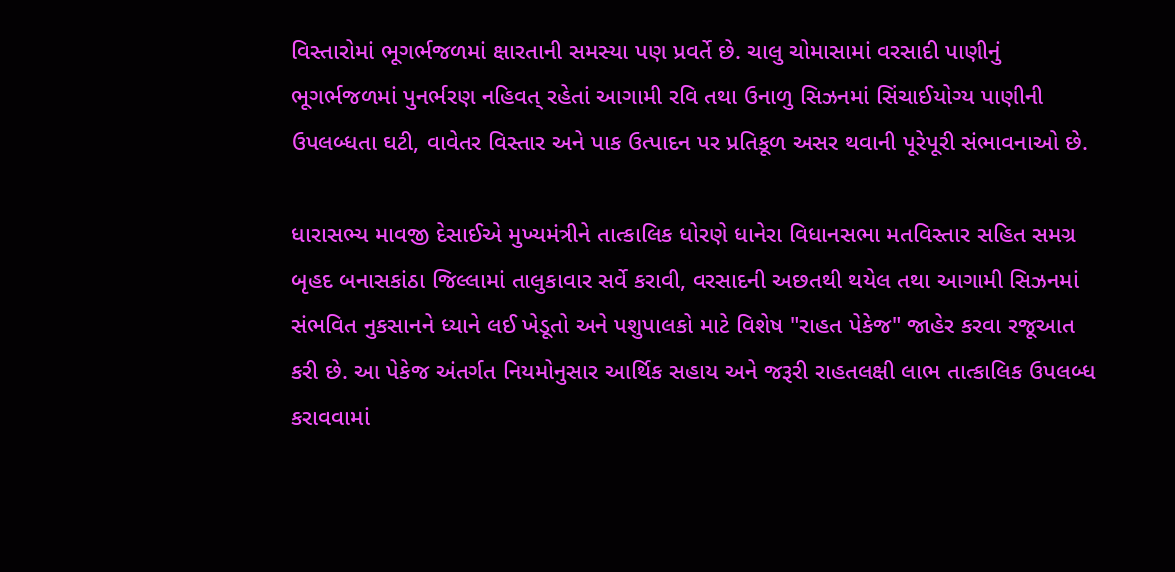વિસ્તારોમાં ભૂગર્ભજળમાં ક્ષારતાની સમસ્યા પણ પ્રવર્તે છે. ચાલુ ચોમાસામાં વરસાદી પાણીનું ભૂગર્ભજળમાં પુનર્ભરણ નહિવત્ રહેતાં આગામી રવિ તથા ઉનાળુ સિઝનમાં સિંચાઈયોગ્ય પાણીની ઉપલબ્ધતા ઘટી, વાવેતર વિસ્તાર અને પાક ઉત્પાદન પર પ્રતિકૂળ અસર થવાની પૂરેપૂરી સંભાવનાઓ છે.

ધારાસભ્ય માવજી દેસાઈએ મુખ્યમંત્રીને તાત્કાલિક ધોરણે ધાનેરા વિધાનસભા મતવિસ્તાર સહિત સમગ્ર બૃહદ બનાસકાંઠા જિલ્લામાં તાલુકાવાર સર્વે કરાવી, વરસાદની અછતથી થયેલ તથા આગામી સિઝનમાં સંભવિત નુકસાનને ધ્યાને લઈ ખેડૂતો અને પશુપાલકો માટે વિશેષ "રાહત પેકેજ" જાહેર કરવા રજૂઆત કરી છે. આ પેકેજ અંતર્ગત નિયમોનુસાર આર્થિક સહાય અને જરૂરી રાહતલક્ષી લાભ તાત્કાલિક ઉપલબ્ધ કરાવવામાં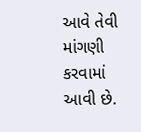આવે તેવી માંગણી કરવામાં આવી છે.